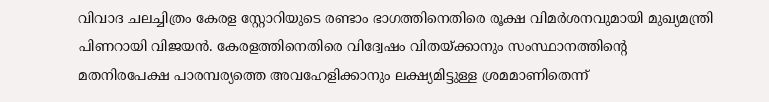വിവാദ ചലച്ചിത്രം കേരള സ്റ്റോറിയുടെ രണ്ടാം ഭാഗത്തിനെതിരെ രൂക്ഷ വിമർശനവുമായി മുഖ്യമന്ത്രി പിണറായി വിജയൻ. കേരളത്തിനെതിരെ വിദ്വേഷം വിതയ്ക്കാനും സംസ്ഥാനത്തിന്‍റെ മതനിരപേക്ഷ പാരമ്പര്യത്തെ അവഹേളിക്കാനും ലക്ഷ്യമിട്ടുള്ള ശ്രമമാണിതെന്ന്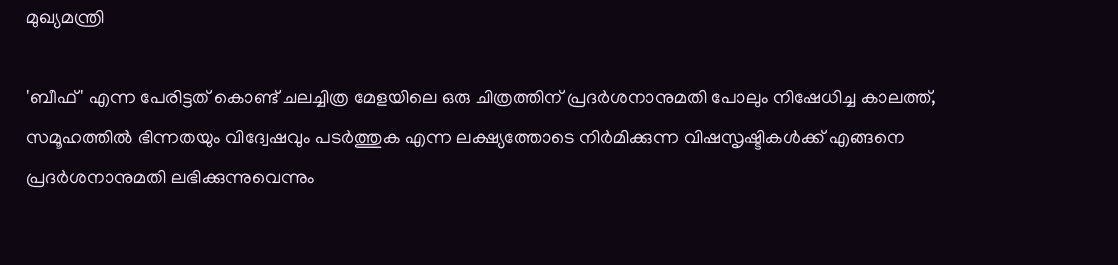മുഖ്യമന്ത്രി

'ബീഫ്' എന്ന പേരിട്ടത് കൊണ്ട് ചലച്ചിത്ര മേളയിലെ ഒരു ചിത്രത്തിന് പ്രദർശനാനുമതി പോലും നിഷേധിച്ച കാലത്ത്, സമൂഹത്തിൽ ഭിന്നതയും വിദ്വേഷവും പടർത്തുക എന്ന ലക്ഷ്യത്തോടെ നിർമിക്കുന്ന വിഷസൃഷ്ടികൾക്ക് എങ്ങനെ പ്രദർശനാനുമതി ലഭിക്കുന്നുവെന്നും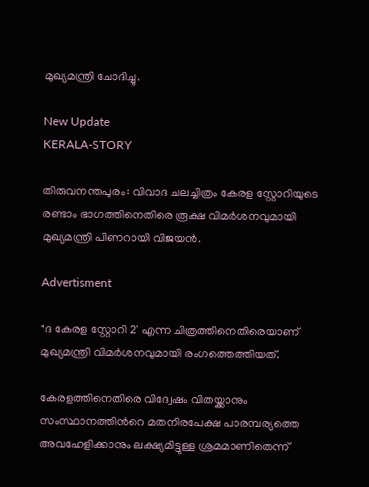മുഖ്യമന്ത്രി ചോദിച്ചു.

New Update
KERALA-STORY

തിരുവനന്തപുരം: വിവാദ ചലച്ചിത്രം കേരള സ്റ്റോറിയുടെ രണ്ടാം ഭാഗത്തിനെതിരെ രൂക്ഷ വിമർശനവുമായി മുഖ്യമന്ത്രി പിണറായി വിജയൻ.

Advertisment

"ദ കേരള സ്റ്റോറി 2' എന്ന ചിത്രത്തിനെതിരെയാണ് മുഖ്യമന്ത്രി വിമർശനവുമായി രംഗത്തെത്തിയത്.

കേരളത്തിനെതിരെ വിദ്വേഷം വിതയ്ക്കാനും സംസ്ഥാനത്തിന്‍റെ മതനിരപേക്ഷ പാരമ്പര്യത്തെ അവഹേളിക്കാനും ലക്ഷ്യമിട്ടുള്ള ശ്രമമാണിതെന്ന്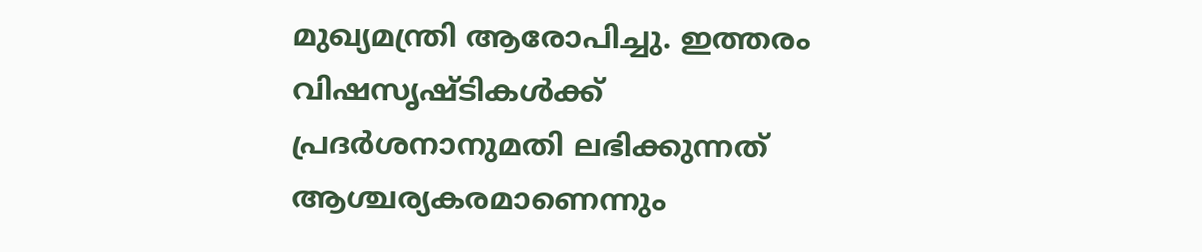മുഖ്യമന്ത്രി ആരോപിച്ചു. ഇത്തരം വിഷസൃഷ്ടികൾക്ക് പ്രദർശനാനുമതി ലഭിക്കുന്നത് ആശ്ചര്യകരമാണെന്നും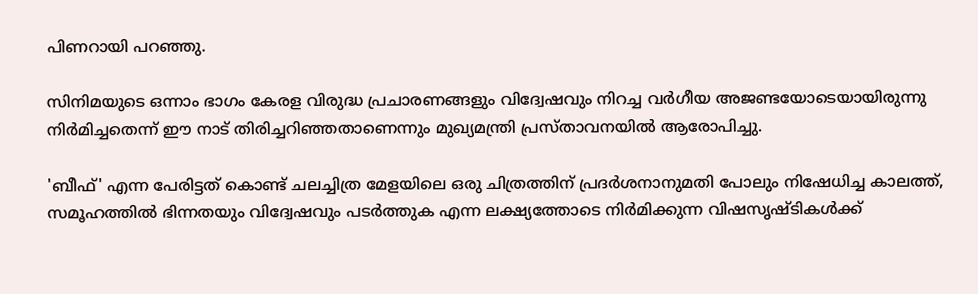പിണറായി പറഞ്ഞു.

സിനിമയുടെ ഒന്നാം ഭാഗം കേരള വിരുദ്ധ പ്രചാരണങ്ങളും വിദ്വേഷവും നിറച്ച വർഗീയ അജണ്ടയോടെയായിരുന്നു നിർമിച്ചതെന്ന് ഈ നാട് തിരിച്ചറിഞ്ഞതാണെന്നും മുഖ്യമന്ത്രി പ്രസ്താവനയിൽ ആരോപിച്ചു.

'ബീഫ്' എന്ന പേരിട്ടത് കൊണ്ട് ചലച്ചിത്ര മേളയിലെ ഒരു ചിത്രത്തിന് പ്രദർശനാനുമതി പോലും നിഷേധിച്ച കാലത്ത്, സമൂഹത്തിൽ ഭിന്നതയും വിദ്വേഷവും പടർത്തുക എന്ന ലക്ഷ്യത്തോടെ നിർമിക്കുന്ന വിഷസൃഷ്ടികൾക്ക്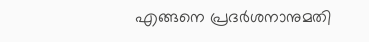എങ്ങനെ പ്രദർശനാനുമതി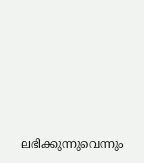ലഭിക്കുന്നുവെന്നും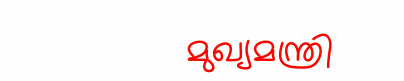മുഖ്യമന്ത്രി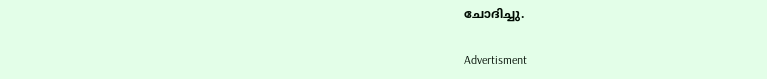ചോദിച്ചു.

Advertisment